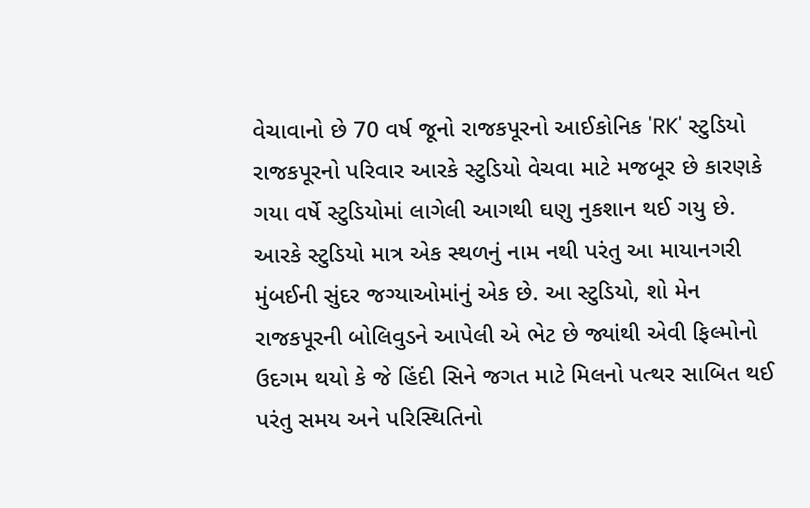વેચાવાનો છે 70 વર્ષ જૂનો રાજકપૂરનો આઈકોનિક 'RK' સ્ટુડિયો
રાજકપૂરનો પરિવાર આરકે સ્ટુડિયો વેચવા માટે મજબૂર છે કારણકે ગયા વર્ષે સ્ટુડિયોમાં લાગેલી આગથી ઘણુ નુકશાન થઈ ગયુ છે.
આરકે સ્ટુડિયો માત્ર એક સ્થળનું નામ નથી પરંતુ આ માયાનગરી મુંબઈની સુંદર જગ્યાઓમાંનું એક છે. આ સ્ટુડિયો, શો મેન રાજકપૂરની બોલિવુડને આપેલી એ ભેટ છે જ્યાંથી એવી ફિલ્મોનો ઉદગમ થયો કે જે હિંદી સિને જગત માટે મિલનો પત્થર સાબિત થઈ પરંતુ સમય અને પરિસ્થિતિનો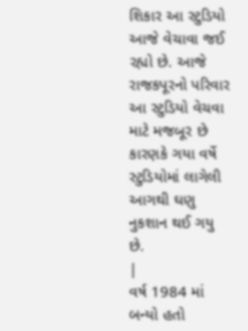શિકાર આ સ્ટુડિયો આજે વેચાવા જઈ રહ્યો છે. આજે રાજકપૂરનો પરિવાર આ સ્ટુડિયો વેચવા માટે મજબૂર છે કારણકે ગયા વર્ષે સ્ટુડિયોમાં લાગેલી આગથી ઘણુ નુકશાન થઈ ગયુ છે.
|
વર્ષ 1984 માં બન્યો હતો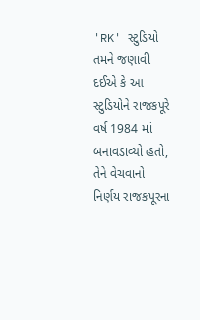'RK' સ્ટુડિયો
તમને જણાવી દઈએ કે આ સ્ટુડિયોને રાજકપૂરે વર્ષ 1984 માં બનાવડાવ્યો હતો, તેને વેચવાનો નિર્ણય રાજકપૂરના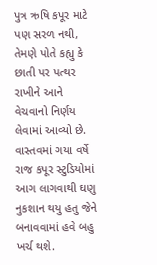પુત્ર ઋષિ કપૂર માટે પણ સરળ નથી, તેમણે પોતે કહ્યુ કે છાતી પર પત્થર રાખીને આને વેચવાનો નિર્ણય લેવામાં આવ્યો છે. વાસ્તવમાં ગયા વર્ષે રાજ કપૂર સ્ટુડિયોમાં આગ લાગવાથી ઘણુ નુકશાન થયુ હતુ જેને બનાવવામાં હવે બહુ ખર્ચ થશે.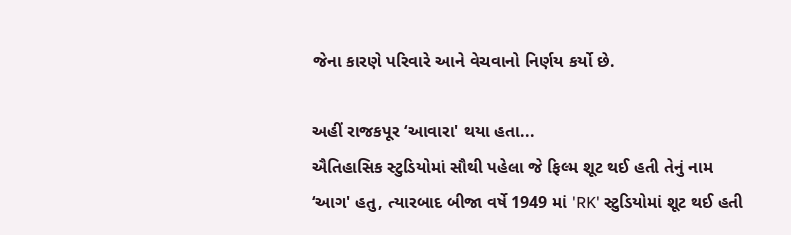જેના કારણે પરિવારે આને વેચવાનો નિર્ણય કર્યો છે.

અહીં રાજકપૂર ‘આવારા' થયા હતા...
ઐતિહાસિક સ્ટુડિયોમાં સૌથી પહેલા જે ફિલ્મ શૂટ થઈ હતી તેનું નામ ‘આગ' હતુ, ત્યારબાદ બીજા વર્ષે 1949 માં 'RK' સ્ટુડિયોમાં શૂટ થઈ હતી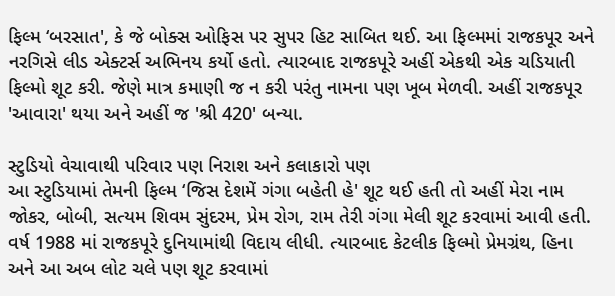ફિલ્મ ‘બરસાત', કે જે બોક્સ ઓફિસ પર સુપર હિટ સાબિત થઈ. આ ફિલ્મમાં રાજકપૂર અને નરગિસે લીડ એક્ટર્સ અભિનય કર્યો હતો. ત્યારબાદ રાજકપૂરે અહીં એકથી એક ચડિયાતી ફિલ્મો શૂટ કરી. જેણે માત્ર કમાણી જ ન કરી પરંતુ નામના પણ ખૂબ મેળવી. અહીં રાજકપૂર 'આવારા' થયા અને અહીં જ 'શ્રી 420' બન્યા.

સ્ટુડિયો વેચાવાથી પરિવાર પણ નિરાશ અને કલાકારો પણ
આ સ્ટુડિયામાં તેમની ફિલ્મ ‘જિસ દેશમેં ગંગા બહેતી હે' શૂટ થઈ હતી તો અહીં મેરા નામ જોકર, બોબી, સત્યમ શિવમ સુંદરમ, પ્રેમ રોગ, રામ તેરી ગંગા મેલી શૂટ કરવામાં આવી હતી. વર્ષ 1988 માં રાજકપૂરે દુનિયામાંથી વિદાય લીધી. ત્યારબાદ કેટલીક ફિલ્મો પ્રેમગ્રંથ, હિના અને આ અબ લોટ ચલે પણ શૂટ કરવામાં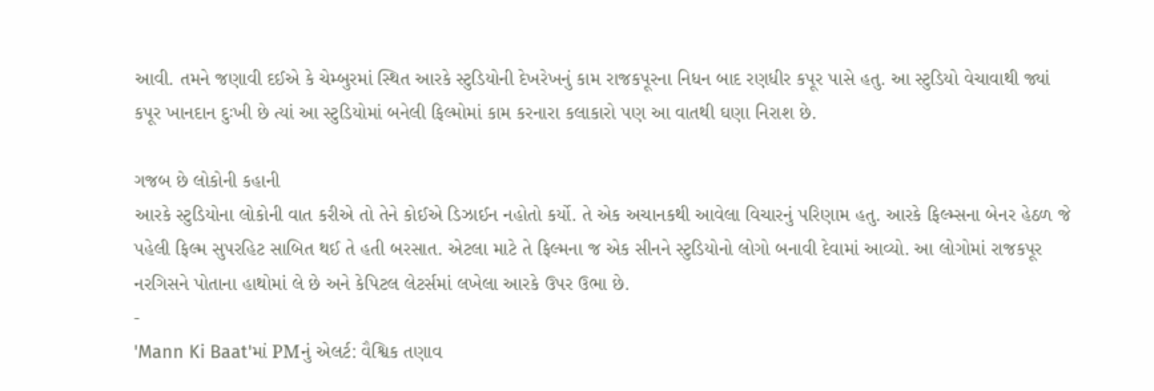આવી. તમને જણાવી દઈએ કે ચેમ્બુરમાં સ્થિત આરકે સ્ટુડિયોની દેખરેખનું કામ રાજકપૂરના નિધન બાદ રણધીર કપૂર પાસે હતુ. આ સ્ટુડિયો વેચાવાથી જ્યાં કપૂર ખાનદાન દુઃખી છે ત્યાં આ સ્ટુડિયોમાં બનેલી ફિલ્મોમાં કામ કરનારા કલાકારો પણ આ વાતથી ઘણા નિરાશ છે.

ગજબ છે લોકોની કહાની
આરકે સ્ટુડિયોના લોકોની વાત કરીએ તો તેને કોઈએ ડિઝાઈન નહોતો કર્યો. તે એક અચાનકથી આવેલા વિચારનું પરિણામ હતુ. આરકે ફિલ્મ્સના બેનર હેઠળ જે પહેલી ફિલ્મ સુપરહિટ સાબિત થઈ તે હતી બરસાત. એટલા માટે તે ફિલ્મના જ એક સીનને સ્ટુડિયોનો લોગો બનાવી દેવામાં આવ્યો. આ લોગોમાં રાજકપૂર નરગિસને પોતાના હાથોમાં લે છે અને કેપિટલ લેટર્સમાં લખેલા આરકે ઉપર ઉભા છે.
-
'Mann Ki Baat'માં PMનું એલર્ટ: વૈશ્વિક તણાવ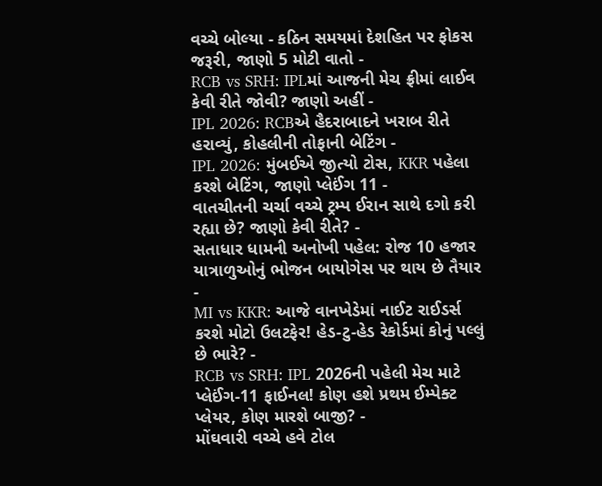વચ્ચે બોલ્યા - કઠિન સમયમાં દેશહિત પર ફોકસ જરૂરી, જાણો 5 મોટી વાતો -
RCB vs SRH: IPLમાં આજની મેચ ફ્રીમાં લાઈવ કેવી રીતે જોવી? જાણો અહીં -
IPL 2026: RCBએ હૈદરાબાદને ખરાબ રીતે હરાવ્યું, કોહલીની તોફાની બેટિંગ -
IPL 2026: મુંબઈએ જીત્યો ટોસ, KKR પહેલા કરશે બેટિંગ, જાણો પ્લેઈંગ 11 -
વાતચીતની ચર્ચા વચ્ચે ટ્રમ્પ ઈરાન સાથે દગો કરી રહ્યા છે? જાણો કેવી રીતે? -
સતાધાર ધામની અનોખી પહેલ: રોજ 10 હજાર યાત્રાળુઓનું ભોજન બાયોગેસ પર થાય છે તૈયાર -
MI vs KKR: આજે વાનખેડેમાં નાઈટ રાઈડર્સ કરશે મોટો ઉલટફેર! હેડ-ટુ-હેડ રેકોર્ડમાં કોનું પલ્લું છે ભારે? -
RCB vs SRH: IPL 2026ની પહેલી મેચ માટે પ્લેઈંગ-11 ફાઈનલ! કોણ હશે પ્રથમ ઈમ્પેક્ટ પ્લેયર, કોણ મારશે બાજી? -
મોંઘવારી વચ્ચે હવે ટોલ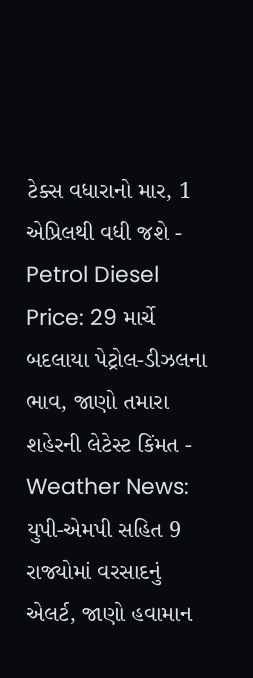ટેક્સ વધારાનો માર, 1 એપ્રિલથી વધી જશે -
Petrol Diesel Price: 29 માર્ચે બદલાયા પેટ્રોલ-ડીઝલના ભાવ, જાણો તમારા શહેરની લેટેસ્ટ કિંમત -
Weather News: યુપી-એમપી સહિત 9 રાજ્યોમાં વરસાદનું એલર્ટ, જાણો હવામાન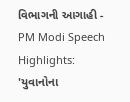વિભાગની આગાહી -
PM Modi Speech Highlights: 'યુવાનોના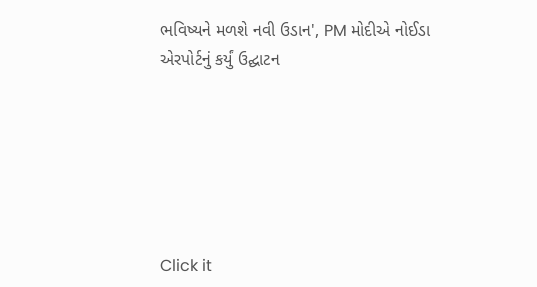ભવિષ્યને મળશે નવી ઉડાન', PM મોદીએ નોઈડા એરપોર્ટનું કર્યું ઉદ્ઘાટન






Click it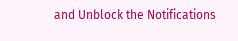and Unblock the Notifications